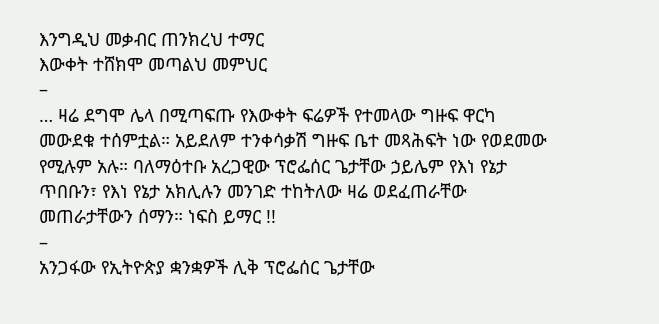እንግዲህ መቃብር ጠንክረህ ተማር
እውቀት ተሸክሞ መጣልህ መምህር
–
… ዛሬ ደግሞ ሌላ በሚጣፍጡ የእውቀት ፍሬዎች የተመላው ግዙፍ ዋርካ መውደቁ ተሰምቷል። አይደለም ተንቀሳቃሽ ግዙፍ ቤተ መጻሕፍት ነው የወደመው የሚሉም አሉ። ባለማዕተቡ አረጋዊው ፕሮፌሰር ጌታቸው ኃይሌም የእነ የኔታ ጥበቡን፣ የእነ የኔታ አክሊሉን መንገድ ተከትለው ዛሬ ወደፈጠራቸው መጠራታቸውን ሰማን። ነፍስ ይማር !!
–
አንጋፋው የኢትዮጵያ ቋንቋዎች ሊቅ ፕሮፌሰር ጌታቸው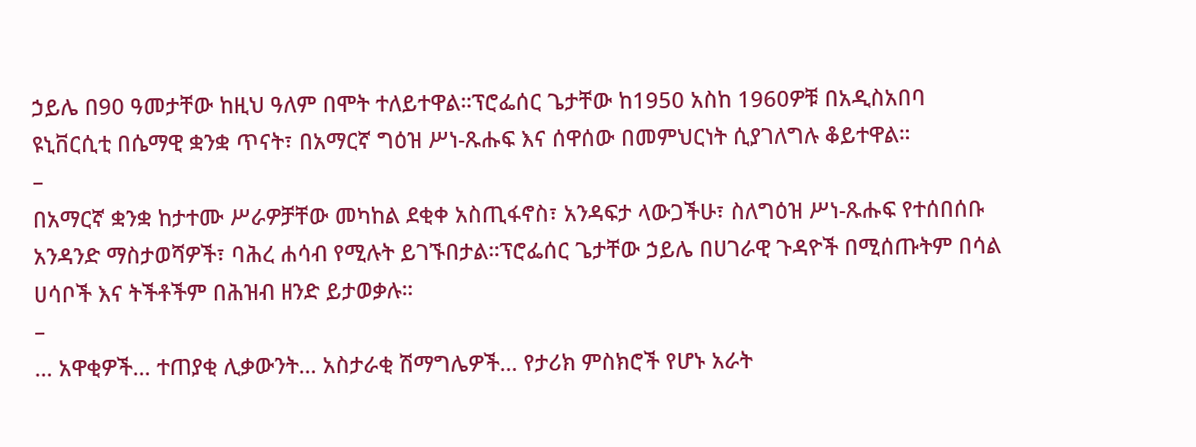ኃይሌ በ90 ዓመታቸው ከዚህ ዓለም በሞት ተለይተዋል።ፕሮፌሰር ጌታቸው ከ1950 አስከ 1960ዎቹ በአዲስአበባ ዩኒቨርሲቲ በሴማዊ ቋንቋ ጥናት፣ በአማርኛ ግዕዝ ሥነ-ጹሑፍ እና ሰዋሰው በመምህርነት ሲያገለግሉ ቆይተዋል።
–
በአማርኛ ቋንቋ ከታተሙ ሥራዎቻቸው መካከል ደቂቀ አስጢፋኖስ፣ አንዳፍታ ላውጋችሁ፣ ስለግዕዝ ሥነ-ጹሑፍ የተሰበሰቡ አንዳንድ ማስታወሻዎች፣ ባሕረ ሐሳብ የሚሉት ይገኙበታል።ፕሮፌሰር ጌታቸው ኃይሌ በሀገራዊ ጉዳዮች በሚሰጡትም በሳል ሀሳቦች እና ትችቶችም በሕዝብ ዘንድ ይታወቃሉ።
–
… አዋቂዎች… ተጠያቂ ሊቃውንት… አስታራቂ ሽማግሌዎች… የታሪክ ምስክሮች የሆኑ አራት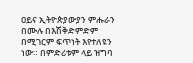ዐይና ኢትዮጵያውያን ምሑራን በሙሉ በእሽቅድምድም በሚገርም ፍጥነት እየተለዩን ነው። በምድሪቱም ላይ ዝግባ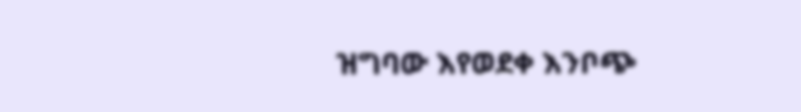ዝግባው እየወደቀ እንቦጭ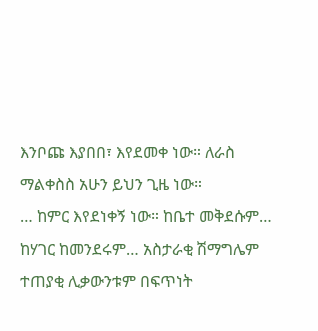እንቦጩ እያበበ፣ እየደመቀ ነው። ለራስ ማልቀስስ አሁን ይህን ጊዜ ነው።
… ከምር እየደነቀኝ ነው። ከቤተ መቅደሱም… ከሃገር ከመንደሩም… አስታራቂ ሽማግሌም ተጠያቂ ሊቃውንቱም በፍጥነት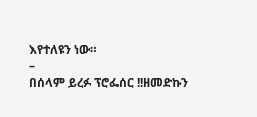እየተለዩን ነው።
–
በሰላም ይረፉ ፕሮፌሰር !!ዘመድኩን